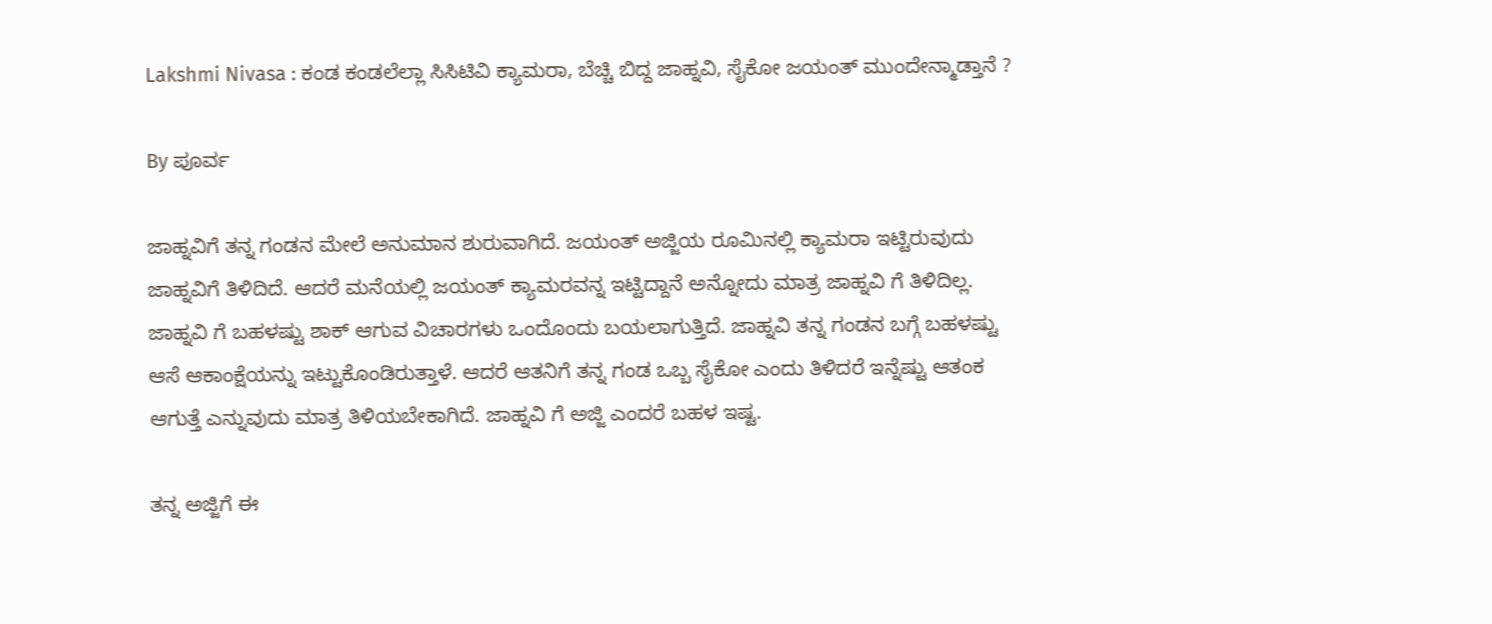Lakshmi Nivasa : ಕಂಡ ಕಂಡಲೆಲ್ಲಾ ಸಿಸಿಟಿವಿ ಕ್ಯಾಮರಾ, ಬೆಚ್ಚಿ ಬಿದ್ದ ಜಾಹ್ನವಿ, ಸೈಕೋ ಜಯಂತ್ ಮುಂದೇನ್ಮಾಡ್ತಾನೆ ?

By ಪೂರ್ವ

ಜಾಹ್ನವಿಗೆ ತನ್ನ ಗಂಡನ ಮೇಲೆ ಅನುಮಾನ ಶುರುವಾಗಿದೆ. ಜಯಂತ್ ಅಜ್ಜಿಯ ರೂಮಿನಲ್ಲಿ ಕ್ಯಾಮರಾ ಇಟ್ಟಿರುವುದು ಜಾಹ್ನವಿಗೆ ತಿಳಿದಿದೆ. ಆದರೆ ಮನೆಯಲ್ಲಿ ಜಯಂತ್ ಕ್ಯಾಮರವನ್ನ ಇಟ್ಟಿದ್ದಾನೆ ಅನ್ನೋದು ಮಾತ್ರ ಜಾಹ್ನವಿ ಗೆ ತಿಳಿದಿಲ್ಲ. ಜಾಹ್ನವಿ ಗೆ ಬಹಳಷ್ಟು ಶಾಕ್ ಆಗುವ ವಿಚಾರಗಳು ಒಂದೊಂದು ಬಯಲಾಗುತ್ತಿದೆ. ಜಾಹ್ನವಿ ತನ್ನ ಗಂಡನ ಬಗ್ಗೆ ಬಹಳಷ್ಟು ಆಸೆ ಆಕಾಂಕ್ಷೆಯನ್ನು ಇಟ್ಟುಕೊಂಡಿರುತ್ತಾಳೆ. ಆದರೆ ಆತನಿಗೆ ತನ್ನ ಗಂಡ ಒಬ್ಬ ಸೈಕೋ ಎಂದು ತಿಳಿದರೆ ಇನ್ನೆಷ್ಟು ಆತಂಕ ಆಗುತ್ತೆ ಎನ್ನುವುದು ಮಾತ್ರ ತಿಳಿಯಬೇಕಾಗಿದೆ. ಜಾಹ್ನವಿ ಗೆ ಅಜ್ಜಿ ಎಂದರೆ ಬಹಳ ಇಷ್ಟ.

ತನ್ನ ಅಜ್ಜಿಗೆ ಈ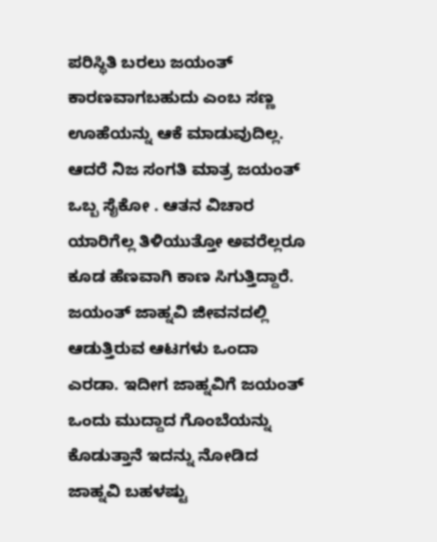ಪರಿಸ್ಥಿತಿ ಬರಲು ಜಯಂತ್ ಕಾರಣವಾಗಬಹುದು ಎಂಬ ಸಣ್ಣ ಊಹೆಯನ್ನು ಆಕೆ ಮಾಡುವುದಿಲ್ಲ. ಆದರೆ ನಿಜ ಸಂಗತಿ ಮಾತ್ರ ಜಯಂತ್ ಒಬ್ಬ ಸೈಕೋ . ಆತನ ವಿಚಾರ ಯಾರಿಗೆಲ್ಲ ತಿಳಿಯುತ್ತೋ ಅವರೆಲ್ಲರೂ ಕೂಡ ಹೆಣವಾಗಿ ಕಾಣ ಸಿಗುತ್ತಿದ್ದಾರೆ. ಜಯಂತ್ ಜಾಹ್ನವಿ ಜೀವನದಲ್ಲಿ ಆಡುತ್ತಿರುವ ಆಟಗಳು ಒಂದಾ ಎರಡಾ. ಇದೀಗ ಜಾಹ್ನವಿಗೆ ಜಯಂತ್ ಒಂದು ಮುದ್ದಾದ ಗೊಂಬೆಯನ್ನು ಕೊಡುತ್ತಾನೆ ಇದನ್ನು ನೋಡಿದ ಜಾಹ್ನವಿ ಬಹಳಷ್ಟು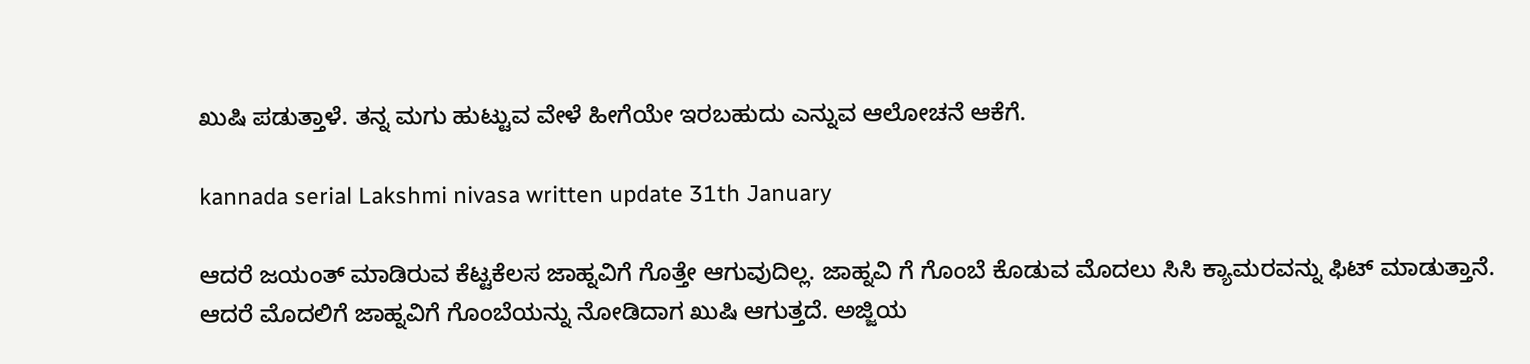ಖುಷಿ ಪಡುತ್ತಾಳೆ. ತನ್ನ ಮಗು ಹುಟ್ಟುವ ವೇಳೆ ಹೀಗೆಯೇ ಇರಬಹುದು ಎನ್ನುವ ಆಲೋಚನೆ ಆಕೆಗೆ.

kannada serial Lakshmi nivasa written update 31th January

ಆದರೆ ಜಯಂತ್ ಮಾಡಿರುವ ಕೆಟ್ಟಕೆಲಸ ಜಾಹ್ನವಿಗೆ ಗೊತ್ತೇ ಆಗುವುದಿಲ್ಲ. ಜಾಹ್ನವಿ ಗೆ ಗೊಂಬೆ ಕೊಡುವ ಮೊದಲು ಸಿಸಿ ಕ್ಯಾಮರವನ್ನು ಫಿಟ್ ಮಾಡುತ್ತಾನೆ. ಆದರೆ ಮೊದಲಿಗೆ ಜಾಹ್ನವಿಗೆ ಗೊಂಬೆಯನ್ನು ನೋಡಿದಾಗ ಖುಷಿ ಆಗುತ್ತದೆ. ಅಜ್ಜಿಯ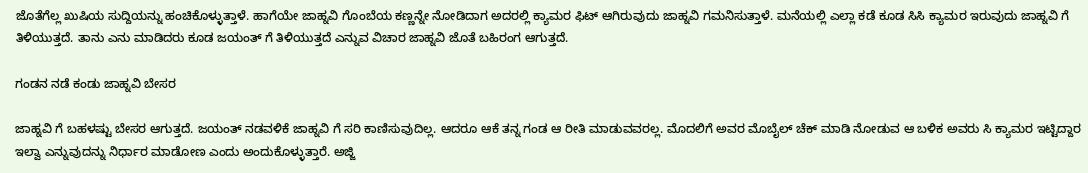ಜೊತೆಗೆಲ್ಲ ಖುಷಿಯ ಸುದ್ದಿಯನ್ನು ಹಂಚಿಕೊಳ್ಳುತ್ತಾಳೆ. ಹಾಗೆಯೇ ಜಾಹ್ನವಿ ಗೊಂಬೆಯ ಕಣ್ಣನ್ನೇ ನೋಡಿದಾಗ ಅದರಲ್ಲಿ ಕ್ಯಾಮರ ಫಿಟ್ ಆಗಿರುವುದು ಜಾಹ್ನವಿ ಗಮನಿಸುತ್ತಾಳೆ. ಮನೆಯಲ್ಲಿ ಎಲ್ಲಾ ಕಡೆ ಕೂಡ ಸಿಸಿ ಕ್ಯಾಮರ ಇರುವುದು ಜಾಹ್ನವಿ ಗೆ ತಿಳಿಯುತ್ತದೆ. ತಾನು ಎನು ಮಾಡಿದರು ಕೂಡ ಜಯಂತ್ ಗೆ ತಿಳಿಯುತ್ತದೆ ಎನ್ನುವ ವಿಚಾರ ಜಾಹ್ನವಿ ಜೊತೆ ಬಹಿರಂಗ ಆಗುತ್ತದೆ.

ಗಂಡನ ನಡೆ ಕಂಡು ಜಾಹ್ನವಿ ಬೇಸರ

ಜಾಹ್ನವಿ ಗೆ ಬಹಳಷ್ಟು ಬೇಸರ ಆಗುತ್ತದೆ. ಜಯಂತ್ ನಡವಳಿಕೆ ಜಾಹ್ನವಿ ಗೆ ಸರಿ ಕಾಣಿಸುವುದಿಲ್ಲ. ಆದರೂ ಆಕೆ ತನ್ನ ಗಂಡ ಆ ರೀತಿ ಮಾಡುವವರಲ್ಲ. ಮೊದಲಿಗೆ ಅವರ ಮೊಬೈಲ್ ಚೆಕ್ ಮಾಡಿ ನೋಡುವ ಆ ಬಳಿಕ ಅವರು ಸಿ ಕ್ಯಾಮರ ಇಟ್ಟಿದ್ದಾರ ಇಲ್ವಾ ಎನ್ನುವುದನ್ನು ನಿರ್ಧಾರ ಮಾಡೋಣ ಎಂದು ಅಂದುಕೊಳ್ಳುತ್ತಾರೆ. ಅಜ್ಜಿ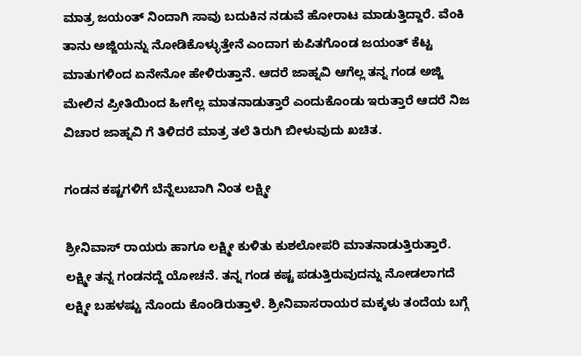ಮಾತ್ರ ಜಯಂತ್ ನಿಂದಾಗಿ ಸಾವು ಬದುಕಿನ ನಡುವೆ ಹೋರಾಟ ಮಾಡುತ್ತಿದ್ದಾರೆ. ವೆಂಕಿ ತಾನು ಅಜ್ಜಿಯನ್ನು ನೋಡಿಕೊಳ್ಳುತ್ತೇನೆ ಎಂದಾಗ ಕುಪಿತಗೊಂಡ ಜಯಂತ್ ಕೆಟ್ಟ ಮಾತುಗಳಿಂದ ಏನೇನೋ ಹೇಳಿರುತ್ತಾನೆ. ಆದರೆ ಜಾಹ್ನವಿ ಆಗೆಲ್ಲ ತನ್ನ ಗಂಡ ಅಜ್ಜಿ ಮೇಲಿನ ಪ್ರೀತಿಯಿಂದ ಹೀಗೆಲ್ಲ ಮಾತನಾಡುತ್ತಾರೆ ಎಂದುಕೊಂಡು ಇರುತ್ತಾರೆ ಆದರೆ ನಿಜ ವಿಚಾರ ಜಾಹ್ನವಿ ಗೆ ತಿಳಿದರೆ ಮಾತ್ರ ತಲೆ ತಿರುಗಿ ಬೀಳುವುದು ಖಚಿತ.

ಗಂಡನ ಕಷ್ಟಗಳಿಗೆ ಬೆನ್ನೆಲುಬಾಗಿ ನಿಂತ ಲಕ್ಷ್ಮೀ

ಶ್ರೀನಿವಾಸ್ ರಾಯರು ಹಾಗೂ ಲಕ್ಷ್ಮೀ ಕುಳಿತು ಕುಶಲೋಪರಿ ಮಾತನಾಡುತ್ತಿರುತ್ತಾರೆ. ಲಕ್ಷ್ಮೀ ತನ್ನ ಗಂಡನದ್ದೆ ಯೋಚನೆ. ತನ್ನ ಗಂಡ ಕಷ್ಟ ಪಡುತ್ತಿರುವುದನ್ನು ನೋಡಲಾಗದೆ ಲಕ್ಷ್ಮೀ ಬಹಳಷ್ಟು ನೊಂದು ಕೊಂಡಿರುತ್ತಾಳೆ. ಶ್ರೀನಿವಾಸರಾಯರ ಮಕ್ಕಳು ತಂದೆಯ ಬಗ್ಗೆ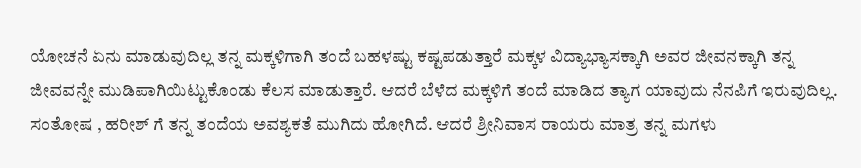ಯೋಚನೆ ಏನು ಮಾಡುವುದಿಲ್ಲ ತನ್ನ ಮಕ್ಕಳಿಗಾಗಿ ತಂದೆ ಬಹಳಷ್ಟು ಕಷ್ಟಪಡುತ್ತಾರೆ ಮಕ್ಕಳ ವಿದ್ಯಾಭ್ಯಾಸಕ್ಕಾಗಿ ಅವರ ಜೀವನಕ್ಕಾಗಿ ತನ್ನ ಜೀವವನ್ನೇ ಮುಡಿಪಾಗಿಯಿಟ್ಟುಕೊಂಡು ಕೆಲಸ ಮಾಡುತ್ತಾರೆ. ಆದರೆ ಬೆಳೆದ ಮಕ್ಕಳಿಗೆ ತಂದೆ ಮಾಡಿದ ತ್ಯಾಗ ಯಾವುದು ನೆನಪಿಗೆ ಇರುವುದಿಲ್ಲ. ಸಂತೋಷ , ಹರೀಶ್ ಗೆ ತನ್ನ ತಂದೆಯ ಅವಶ್ಯಕತೆ ಮುಗಿದು ಹೋಗಿದೆ. ಆದರೆ ಶ್ರೀನಿವಾಸ ರಾಯರು ಮಾತ್ರ ತನ್ನ ಮಗಳು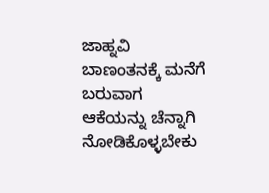ಜಾಹ್ನವಿ ಬಾಣಂತನಕ್ಕೆ ಮನೆಗೆ ಬರುವಾಗ ಆಕೆಯನ್ನು ಚೆನ್ನಾಗಿ ನೋಡಿಕೊಳ್ಳಬೇಕು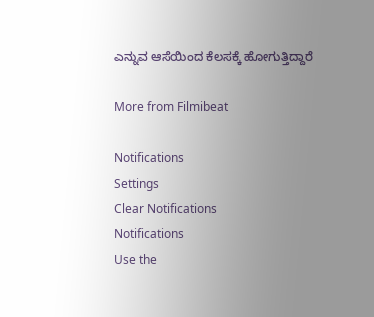ಎನ್ನುವ ಆಸೆಯಿಂದ ಕೆಲಸಕ್ಕೆ ಹೋಗುತ್ತಿದ್ದಾರೆ

More from Filmibeat

Notifications
Settings
Clear Notifications
Notifications
Use the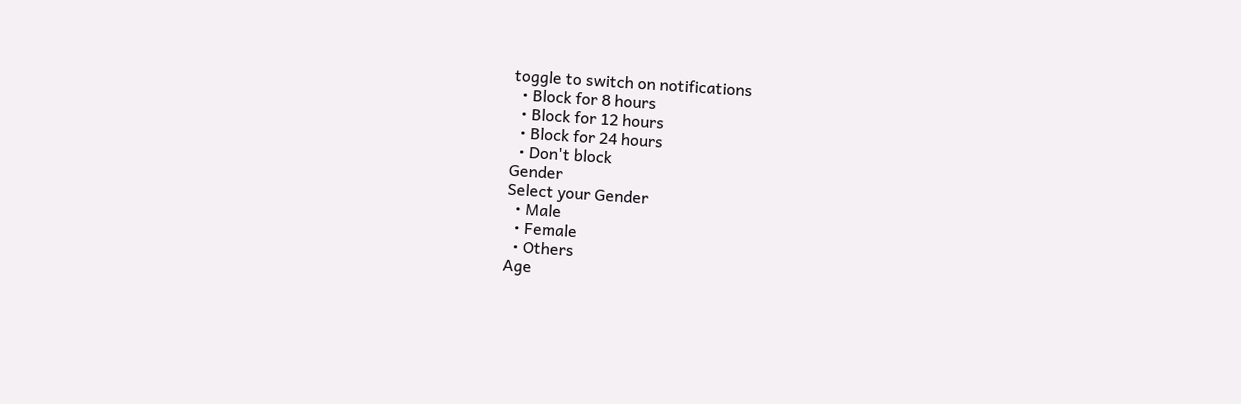toggle to switch on notifications
  • Block for 8 hours
  • Block for 12 hours
  • Block for 24 hours
  • Don't block
Gender
Select your Gender
  • Male
  • Female
  • Others
Age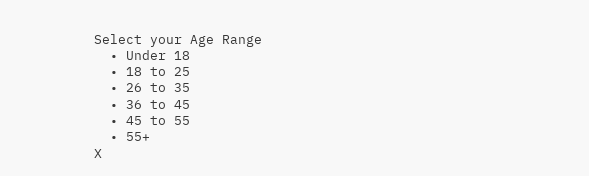Select your Age Range
  • Under 18
  • 18 to 25
  • 26 to 35
  • 36 to 45
  • 45 to 55
  • 55+
X